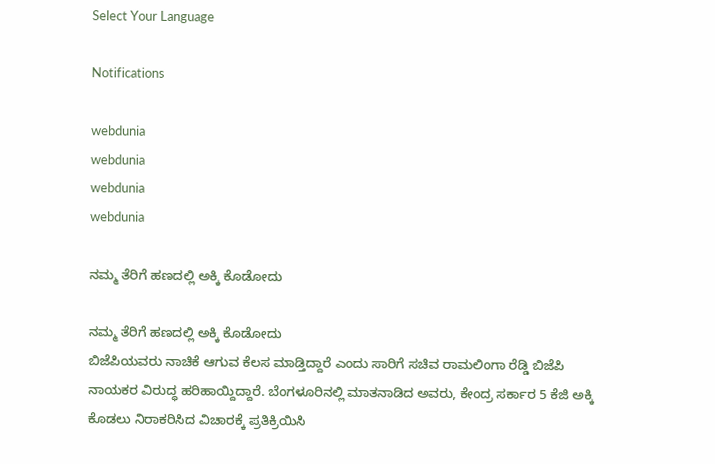Select Your Language

Notifications

webdunia
webdunia
webdunia
webdunia

ನಮ್ಮ ತೆರಿಗೆ ಹಣದಲ್ಲಿ ಅಕ್ಕಿ ಕೊಡೋದು

ನಮ್ಮ ತೆರಿಗೆ ಹಣದಲ್ಲಿ ಅಕ್ಕಿ ಕೊಡೋದು
ಬಿಜೆಪಿಯವರು ನಾಚಿಕೆ ಆಗುವ ಕೆಲಸ ಮಾಡ್ತಿದ್ದಾರೆ ಎಂದು ಸಾರಿಗೆ ಸಚಿವ ರಾಮಲಿಂಗಾ ರೆಡ್ಡಿ ಬಿಜೆಪಿ ನಾಯಕರ ವಿರುದ್ಧ ಹರಿಹಾಯ್ದಿದ್ದಾರೆ. ಬೆಂಗಳೂರಿನಲ್ಲಿ ಮಾತನಾಡಿದ ಅವರು, ಕೇಂದ್ರ ಸರ್ಕಾರ 5 ಕೆಜಿ ಅಕ್ಕಿ ಕೊಡಲು ನಿರಾಕರಿಸಿದ ವಿಚಾರಕ್ಕೆ ಪ್ರತಿಕ್ರಿಯಿಸಿ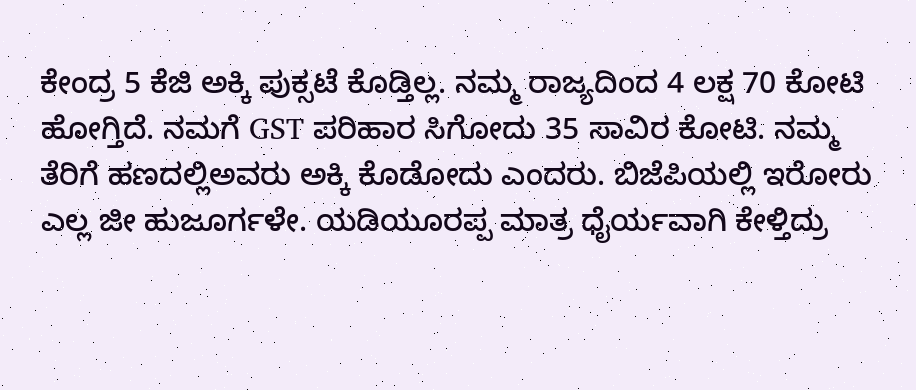ಕೇಂದ್ರ 5 ಕೆಜಿ ಅಕ್ಕಿ ಪುಕ್ಸಟೆ ಕೊಡ್ತಿಲ್ಲ. ನಮ್ಮ ರಾಜ್ಯದಿಂದ 4 ಲಕ್ಷ 70 ಕೋಟಿ ಹೋಗ್ತಿದೆ. ನಮಗೆ GST ಪರಿಹಾರ ಸಿಗೋದು 35 ಸಾವಿರ ಕೋಟಿ. ನಮ್ಮ ತೆರಿಗೆ ಹಣದಲ್ಲಿಅವರು ಅಕ್ಕಿ ಕೊಡೋದು ಎಂದರು. ಬಿಜೆಪಿಯಲ್ಲಿ ಇರೋರು ಎಲ್ಲ ಜೀ ಹುಜೂರ್ಗಳೇ. ಯಡಿಯೂರಪ್ಪ ಮಾತ್ರ ಧೈರ್ಯವಾಗಿ ಕೇಳ್ತಿದ್ರು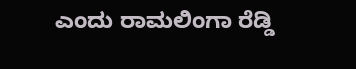ಎಂದು ರಾಮಲಿಂಗಾ ರೆಡ್ಡಿ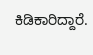ಕಿಡಿಕಾರಿದ್ದಾರೆ.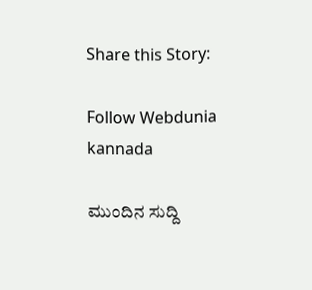Share this Story:

Follow Webdunia kannada

ಮುಂದಿನ ಸುದ್ದಿ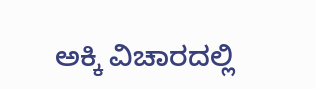ಅಕ್ಕಿ ವಿಚಾರದಲ್ಲಿ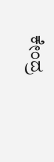ಕೇಂದ್ರ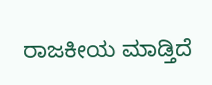ರಾಜಕೀಯ ಮಾಡ್ತಿದೆ